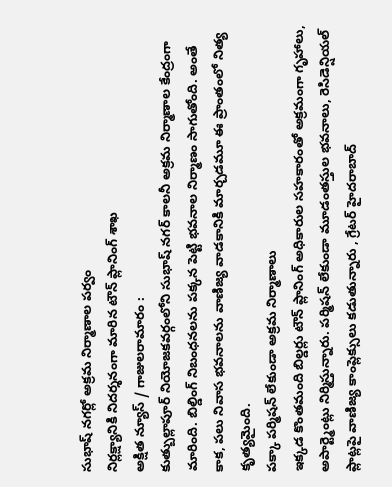సుభాష్ నగర్లో అక్రమ నిర్మాణాల పర్వం
నిర్లక్ష్యానికి నిదర్శనంగా మారిన టౌన్ ప్లానింగ్ శాఖ
అక్షిత న్యూస్ / గాజులరామారం :
కుత్బుల్లాపూర్ నియోజకవర్గంలోని సుభాష్ నగర్ కాలనీ అక్రమ నిర్మాణాల కేంద్రంగా మారింది. బిల్డింగ్ నిబంధనలను పక్కన పెట్టి భవనాల నిర్మాణం సాగుతోంది. అంతే కాక, పలు నివాస భవనాలను వాణిజ్య వాడకానికి మార్చడమూ ఈ ప్రాంతంలో నిత్య కృత్యమైంది.
పక్కా పర్మిషన్ లేకుండా అక్రమ నిర్మాణాలు
ఇక్కడ కొంతమంది బిల్డర్లు టౌన్ ప్లానింగ్ అధికారుల సహకారంతో అక్రమంగా గృహాలు, అపార్ట్మెంట్లు నిర్మిస్తున్నారు. పర్మిషన్ లేకుండా మూడంతస్తుల భవనాలు, రెసిడెన్షియల్ ప్లాట్లపై వాణిజ్య కాంప్లెక్సులు కడుతున్నారు , గ్రేటర్ హైదరాబాద్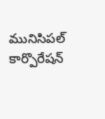మునిసిపల్ కార్పొరేషన్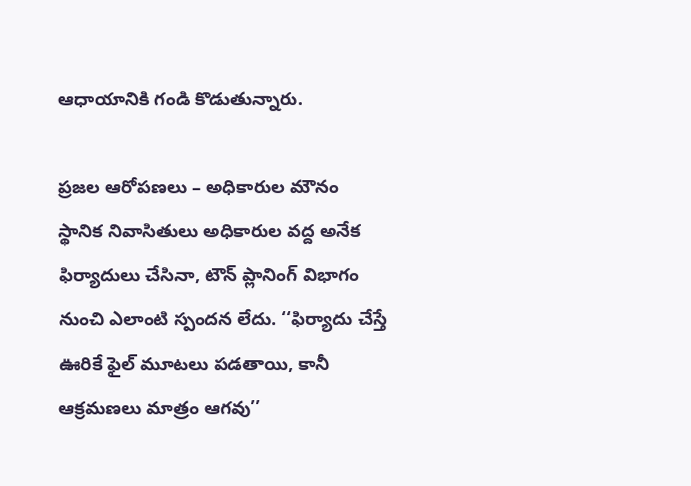ఆధాయానికి గండి కొడుతున్నారు.

ప్రజల ఆరోపణలు – అధికారుల మౌనం
స్థానిక నివాసితులు అధికారుల వద్ద అనేక ఫిర్యాదులు చేసినా, టౌన్ ప్లానింగ్ విభాగం నుంచి ఎలాంటి స్పందన లేదు. ‘‘ఫిర్యాదు చేస్తే ఊరికే ఫైల్ మూటలు పడతాయి, కానీ ఆక్రమణలు మాత్రం ఆగవు’’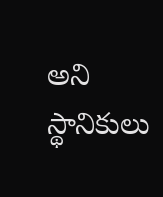అని స్థానికులు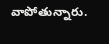వాపోతున్నారు.